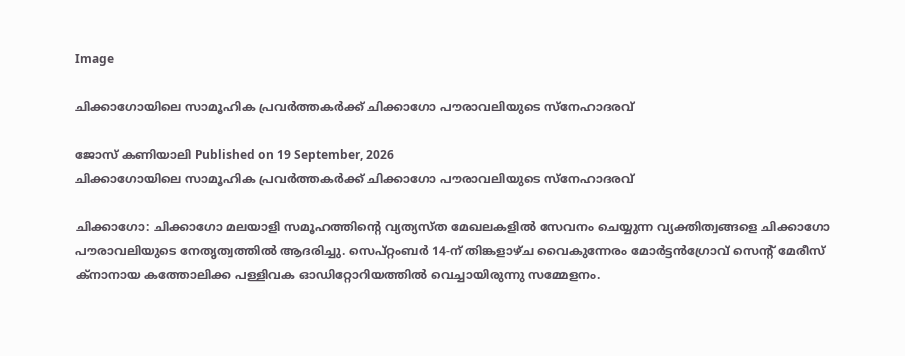Image

ചിക്കാഗോയിലെ സാമൂഹിക പ്രവര്‍ത്തകര്‍ക്ക് ചിക്കാഗോ പൗരാവലിയുടെ സ്‌നേഹാദരവ്

ജോസ് കണിയാലി Published on 19 September, 2026
ചിക്കാഗോയിലെ സാമൂഹിക പ്രവര്‍ത്തകര്‍ക്ക് ചിക്കാഗോ പൗരാവലിയുടെ സ്‌നേഹാദരവ്

ചിക്കാഗോ: ചിക്കാഗോ മലയാളി സമൂഹത്തിന്റെ വ്യത്യസ്ത മേഖലകളില്‍ സേവനം ചെയ്യുന്ന വ്യക്തിത്വങ്ങളെ ചിക്കാഗോ പൗരാവലിയുടെ നേതൃത്വത്തില്‍ ആദരിച്ചു. സെപ്റ്റംബര്‍ 14-ന് തിങ്കളാഴ്ച വൈകുന്നേരം മോര്‍ട്ടന്‍ഗ്രോവ് സെന്റ് മേരീസ് ക്‌നാനായ കത്തോലിക്ക പള്ളിവക ഓഡിറ്റോറിയത്തില്‍ വെച്ചായിരുന്നു സമ്മേളനം.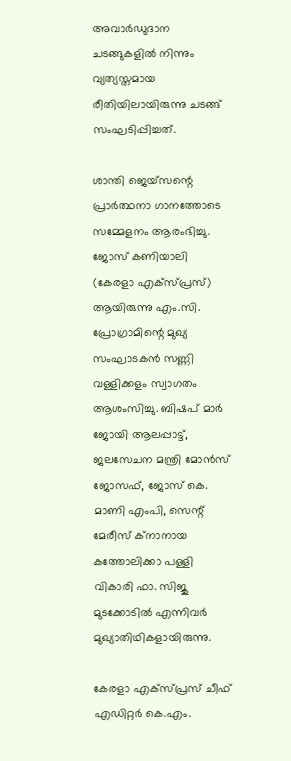അവാര്‍ഡുദാന ചടങ്ങുകളില്‍ നിന്നും വ്യത്യസ്തമായ രീതിയിലായിരുന്നു ചടങ്ങ് സംഘടിപ്പിച്ചത്.

ശാന്തി ജെയ്‌സന്റെ പ്രാര്‍ത്ഥനാ ഗാനത്തോടെ സമ്മേളനം ആരംഭിച്ചു. ജോസ് കണിയാലി (കേരളാ എക്‌സ്പ്രസ്) ആയിരുന്നു എം.സി. പ്രോഗ്രാമിന്റെ മുഖ്യ സംഘാടകന്‍ സണ്ണി വള്ളിക്കളം സ്വാഗതം ആശംസിച്ചു. ബിഷപ് മാര്‍ ജോയി ആലപ്പാട്ട്, ജലസേചന മന്ത്രി മോന്‍സ് ജോസഫ്, ജോസ് കെ. മാണി എംപി, സെന്റ് മേരീസ് ക്‌നാനായ കത്തോലിക്കാ പള്ളി വികാരി ഫാ. സിജു മുടക്കോടില്‍ എന്നിവര്‍ മുഖ്യാതിഥികളായിരുന്നു.

കേരളാ എക്‌സ്പ്രസ് ചീഫ് എഡിറ്റര്‍ കെ.എം.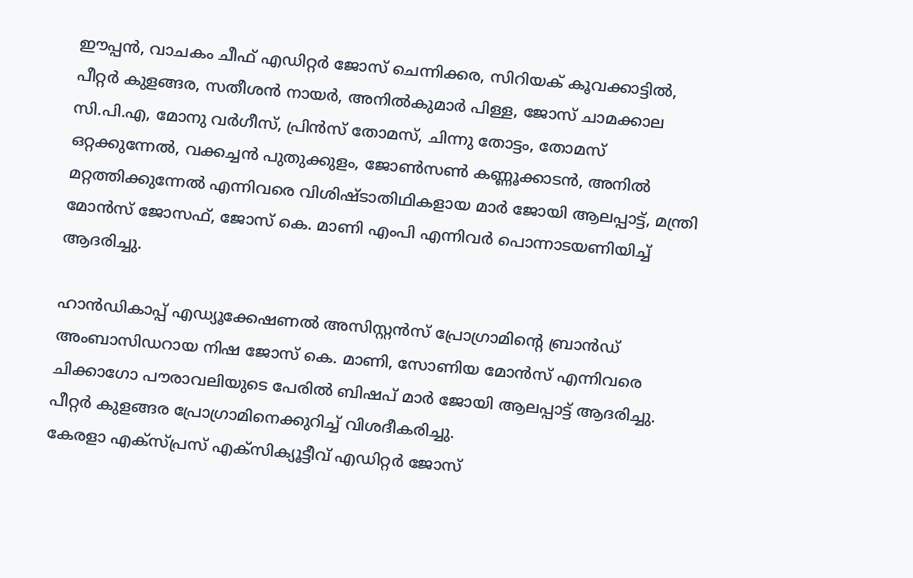ഈപ്പന്‍, വാചകം ചീഫ് എഡിറ്റര്‍ ജോസ് ചെന്നിക്കര, സിറിയക് കൂവക്കാട്ടില്‍, പീറ്റര്‍ കുളങ്ങര, സതീശന്‍ നായര്‍, അനില്‍കുമാര്‍ പിള്ള, ജോസ് ചാമക്കാല സി.പി.എ, മോനു വര്‍ഗീസ്, പ്രിന്‍സ് തോമസ്, ചിന്നു തോട്ടം, തോമസ് ഒറ്റക്കുന്നേല്‍, വക്കച്ചന്‍ പുതുക്കുളം, ജോണ്‍സണ്‍ കണ്ണൂക്കാടന്‍, അനില്‍ മറ്റത്തിക്കുന്നേല്‍ എന്നിവരെ വിശിഷ്ടാതിഥികളായ മാര്‍ ജോയി ആലപ്പാട്ട്, മന്ത്രി മോന്‍സ് ജോസഫ്, ജോസ് കെ. മാണി എംപി എന്നിവര്‍ പൊന്നാടയണിയിച്ച് ആദരിച്ചു.

ഹാന്‍ഡികാപ്പ് എഡ്യൂക്കേഷണല്‍ അസിസ്റ്റന്‍സ് പ്രോഗ്രാമിന്റെ ബ്രാന്‍ഡ് അംബാസിഡറായ നിഷ ജോസ് കെ. മാണി, സോണിയ മോന്‍സ് എന്നിവരെ ചിക്കാഗോ പൗരാവലിയുടെ പേരില്‍ ബിഷപ് മാര്‍ ജോയി ആലപ്പാട്ട് ആദരിച്ചു. പീറ്റര്‍ കുളങ്ങര പ്രോഗ്രാമിനെക്കുറിച്ച് വിശദീകരിച്ചു.
കേരളാ എക്‌സ്പ്രസ് എക്‌സിക്യൂട്ടീവ് എഡിറ്റര്‍ ജോസ്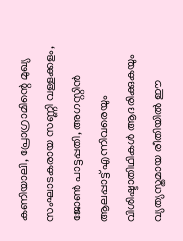കണിയാലി, പ്രോഗ്രാമിന്റെ മുഖ്യ സംഘാടകരായ സണ്ണി വള്ളക്കളം, ജോണ്‍ പാട്ടപ്പതി, അഗസ്റ്റിന്‍ ആലപ്പാട്ട് എന്നിവരെയും വിശിഷ്ടാതിഥികള്‍ ആദരിക്കുകയും വ്യത്യസ്തമായ രീതിയില്‍ ഈ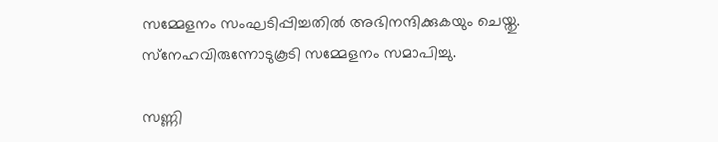സമ്മേളനം സംഘടിപ്പിച്ചതില്‍ അഭിനന്ദിക്കുകയും ചെയ്തു. സ്‌നേഹവിരുന്നോടുകൂടി സമ്മേളനം സമാപിച്ചു.

സണ്ണി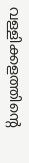വള്ളിക്കളത്തിന്റെ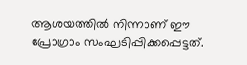ആശയത്തില്‍ നിന്നാണ് ഈ പ്രോഗ്രാം സംഘടിപ്പിക്കപ്പെട്ടത്.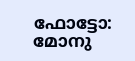ഫോട്ടോ: മോനു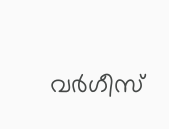വര്‍ഗീസ്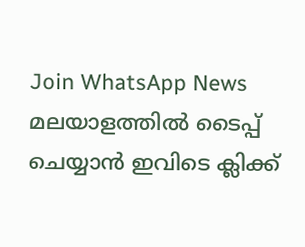Join WhatsApp News
മലയാളത്തില്‍ ടൈപ്പ് ചെയ്യാന്‍ ഇവിടെ ക്ലിക്ക്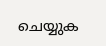ചെയ്യുക